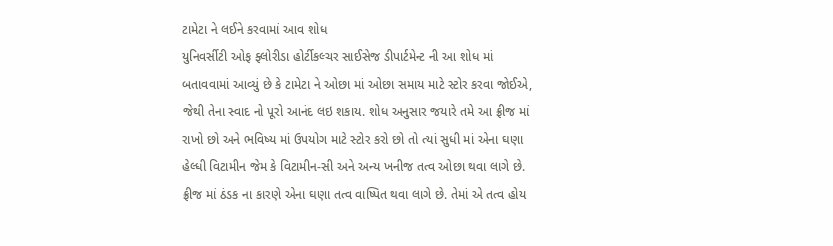ટામેટા ને લઈને કરવામાં આવ શોધ
યુનિવર્સીટી ઓફ ફ્લોરીડા હોર્ટીકલ્ચર સાઈસેજ ડીપાર્ટમેન્ટ ની આ શોધ માં બતાવવામાં આવ્યું છે કે ટામેટા ને ઓછા માં ઓછા સમાય માટે સ્ટોર કરવા જોઈએ, જેથી તેના સ્વાદ નો પૂરો આનંદ લઇ શકાય. શોધ અનુસાર જયારે તમે આ ફ્રીજ માં રાખો છો અને ભવિષ્ય માં ઉપયોગ માટે સ્ટોર કરો છો તો ત્યાં સુધી માં એના ઘણા હેલ્ધી વિટામીન જેમ કે વિટામીન-સી અને અન્ય ખનીજ તત્વ ઓછા થવા લાગે છે. ફ્રીજ માં ઠંડક ના કારણે એના ઘણા તત્વ વાષ્પિત થવા લાગે છે. તેમાં એ તત્વ હોય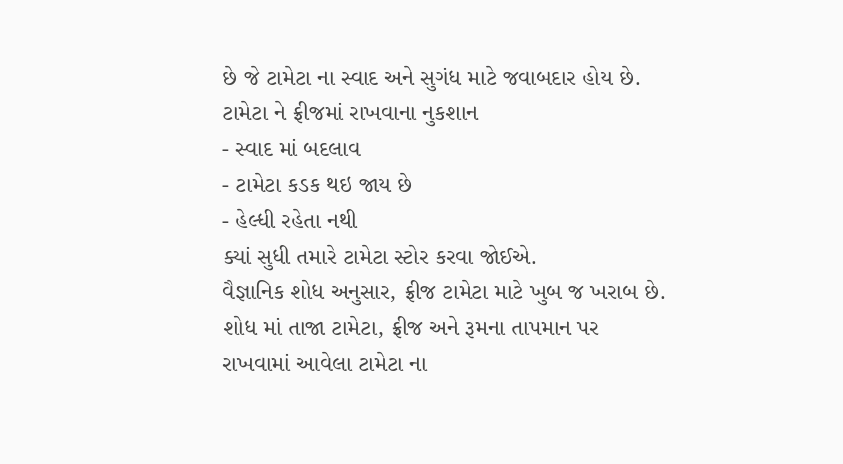છે જે ટામેટા ના સ્વાદ અને સુગંધ માટે જવાબદાર હોય છે.
ટામેટા ને ફ્રીજમાં રાખવાના નુકશાન
- સ્વાદ માં બદલાવ
- ટામેટા કડક થઇ જાય છે
- હેલ્ધી રહેતા નથી
ક્યાં સુધી તમારે ટામેટા સ્ટોર કરવા જોઈએ.
વૈજ્ઞાનિક શોધ અનુસાર, ફ્રીજ ટામેટા માટે ખુબ જ ખરાબ છે. શોધ માં તાજા ટામેટા, ફ્રીજ અને રૂમના તાપમાન પર રાખવામાં આવેલા ટામેટા ના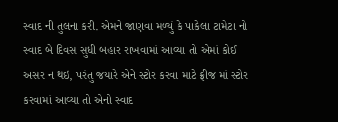સ્વાદ ની તુલના કરી. એમને જાણવા મળ્યું કે પાકેલા ટામેટા નો સ્વાદ બે દિવસ સુધી બહાર રાખવામાં આવ્યા તો એમાં કોઈ અસર ન થઇ, પરંતુ જયારે એને સ્ટોર કરવા માટે ફ્રીજ માં સ્ટોર કરવામાં આવ્યા તો એનો સ્વાદ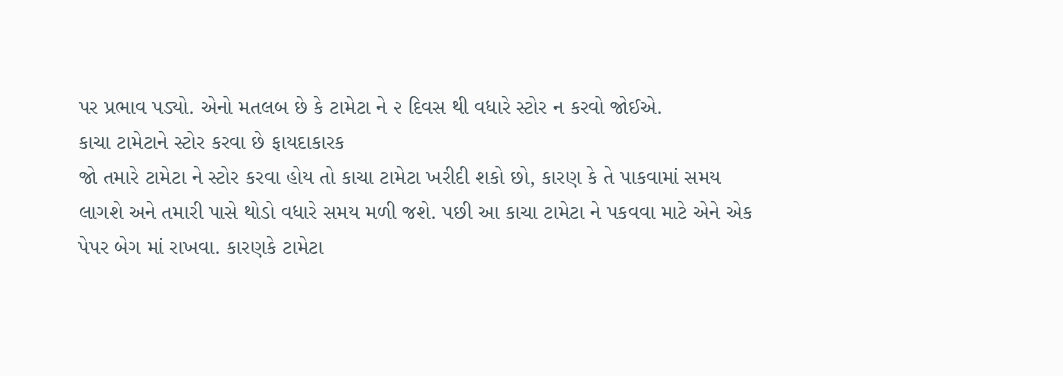પર પ્રભાવ પડ્યો. એનો મતલબ છે કે ટામેટા ને ૨ દિવસ થી વધારે સ્ટોર ન કરવો જોઈએ.
કાચા ટામેટાને સ્ટોર કરવા છે ફાયદાકારક
જો તમારે ટામેટા ને સ્ટોર કરવા હોય તો કાચા ટામેટા ખરીદી શકો છો, કારણ કે તે પાકવામાં સમય લાગશે અને તમારી પાસે થોડો વધારે સમય મળી જશે. પછી આ કાચા ટામેટા ને પકવવા માટે એને એક પેપર બેગ માં રાખવા. કારણકે ટામેટા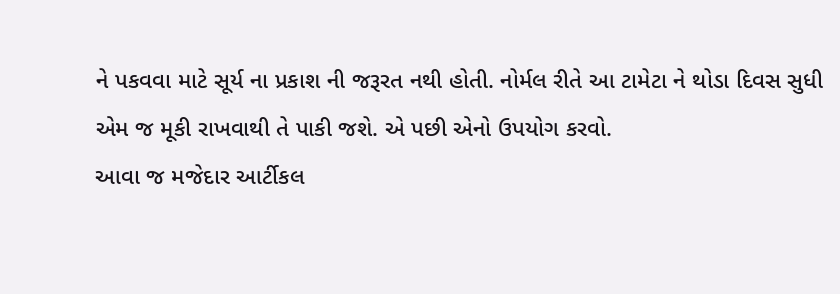ને પકવવા માટે સૂર્ય ના પ્રકાશ ની જરૂરત નથી હોતી. નોર્મલ રીતે આ ટામેટા ને થોડા દિવસ સુધી એમ જ મૂકી રાખવાથી તે પાકી જશે. એ પછી એનો ઉપયોગ કરવો.
આવા જ મજેદાર આર્ટીકલ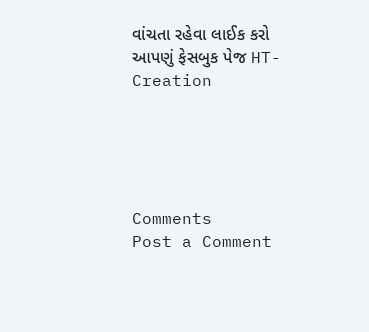વાંચતા રહેવા લાઈક કરો આપણું ફેસબુક પેજ HT-Creation





Comments
Post a Comment